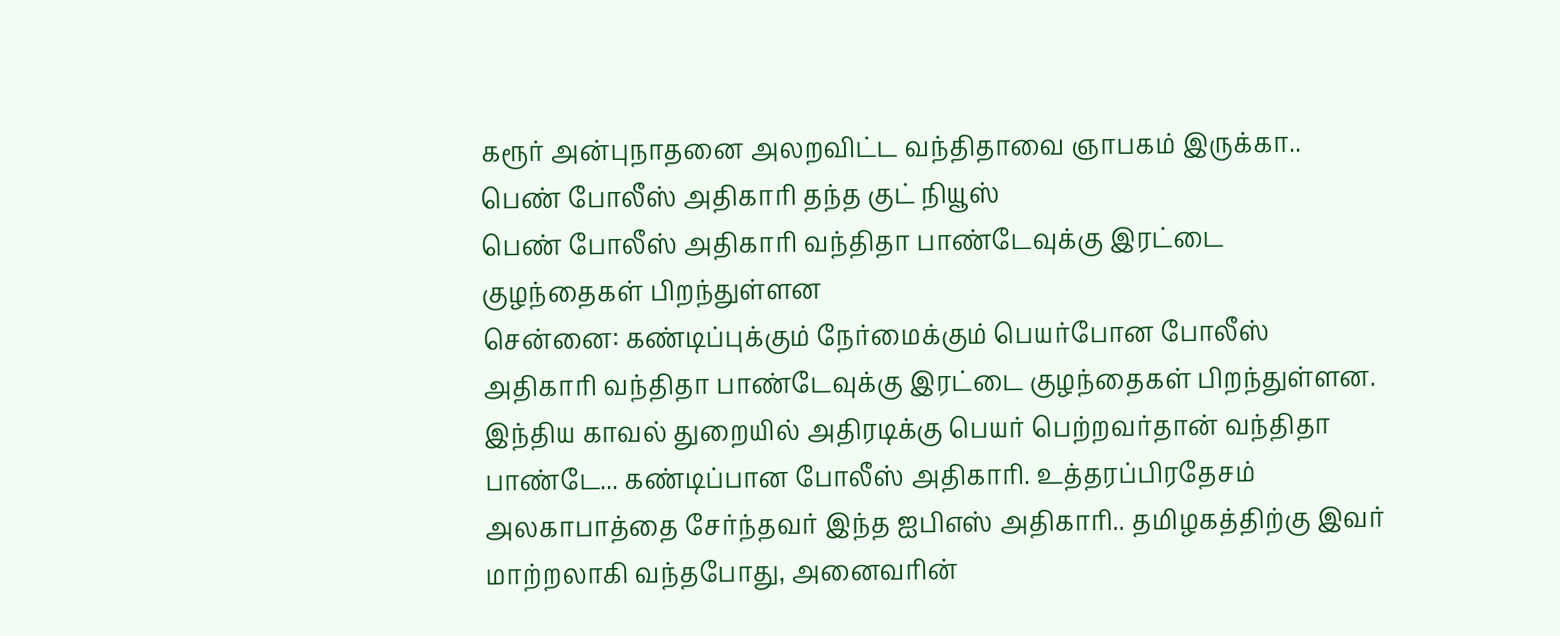கரூர் அன்புநாதனை அலறவிட்ட வந்திதாவை ஞாபகம் இருக்கா.. பெண் போலீஸ் அதிகாரி தந்த குட் நியூஸ்
பெண் போலீஸ் அதிகாரி வந்திதா பாண்டேவுக்கு இரட்டை குழந்தைகள் பிறந்துள்ளன
சென்னை: கண்டிப்புக்கும் நேர்மைக்கும் பெயர்போன போலீஸ் அதிகாரி வந்திதா பாண்டேவுக்கு இரட்டை குழந்தைகள் பிறந்துள்ளன.
இந்திய காவல் துறையில் அதிரடிக்கு பெயர் பெற்றவர்தான் வந்திதா பாண்டே... கண்டிப்பான போலீஸ் அதிகாரி. உத்தரப்பிரதேசம் அலகாபாத்தை சேர்ந்தவர் இந்த ஐபிஎஸ் அதிகாரி.. தமிழகத்திற்கு இவர் மாற்றலாகி வந்தபோது, அனைவரின்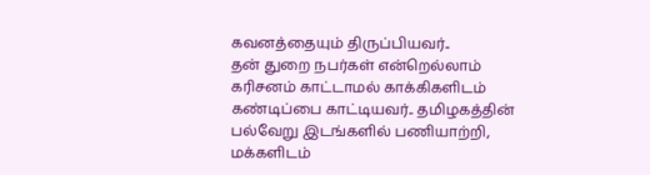கவனத்தையும் திருப்பியவர்..
தன் துறை நபர்கள் என்றெல்லாம் கரிசனம் காட்டாமல் காக்கிகளிடம் கண்டிப்பை காட்டியவர்.. தமிழகத்தின் பல்வேறு இடங்களில் பணியாற்றி, மக்களிடம்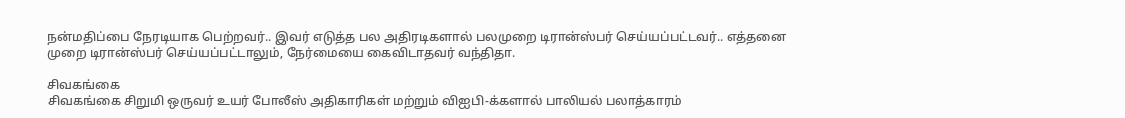நன்மதிப்பை நேரடியாக பெற்றவர்.. இவர் எடுத்த பல அதிரடிகளால் பலமுறை டிரான்ஸ்பர் செய்யப்பட்டவர்.. எத்தனை முறை டிரான்ஸ்பர் செய்யப்பட்டாலும், நேர்மையை கைவிடாதவர் வந்திதா.

சிவகங்கை
சிவகங்கை சிறுமி ஒருவர் உயர் போலீஸ் அதிகாரிகள் மற்றும் விஐபி-க்களால் பாலியல் பலாத்காரம்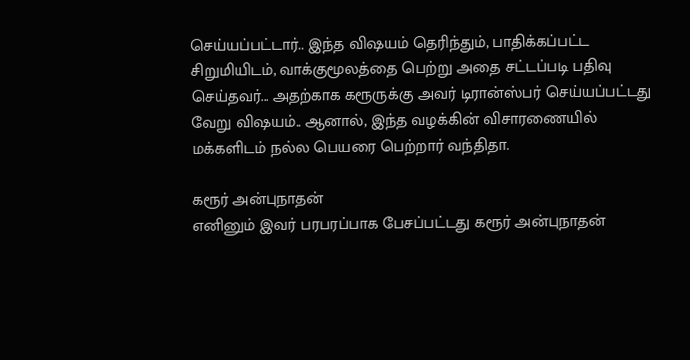செய்யப்பட்டார்.. இந்த விஷயம் தெரிந்தும், பாதிக்கப்பட்ட சிறுமியிடம், வாக்குமூலத்தை பெற்று அதை சட்டப்படி பதிவு செய்தவர்... அதற்காக கரூருக்கு அவர் டிரான்ஸ்பர் செய்யப்பட்டது வேறு விஷயம்.. ஆனால், இந்த வழக்கின் விசாரணையில் மக்களிடம் நல்ல பெயரை பெற்றார் வந்திதா.

கரூர் அன்புநாதன்
எனினும் இவர் பரபரப்பாக பேசப்பட்டது கரூர் அன்புநாதன்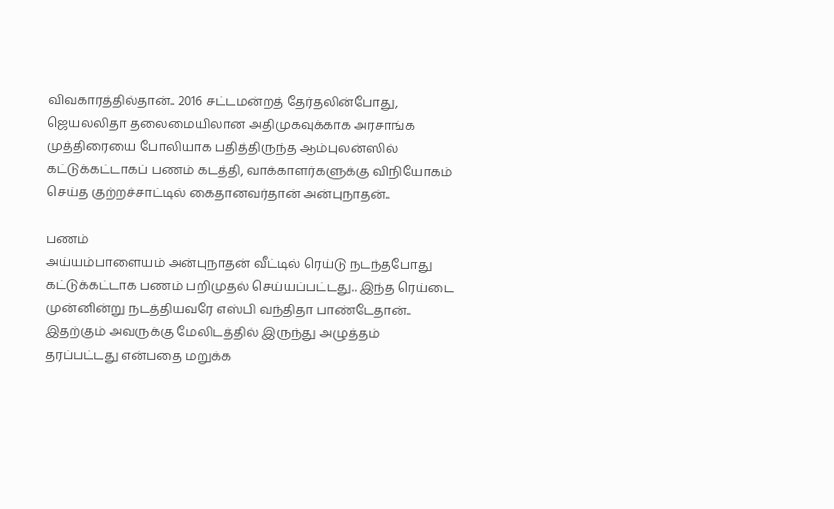விவகாரத்தில்தான்.. 2016 சட்டமன்றத் தேர்தலின்போது, ஜெயலலிதா தலைமையிலான அதிமுகவுக்காக அரசாங்க முத்திரையை போலியாக பதித்திருந்த ஆம்புலன்ஸில் கட்டுக்கட்டாகப் பணம் கடத்தி, வாக்காளர்களுக்கு விநியோகம் செய்த குற்றச்சாட்டில் கைதானவர்தான் அன்புநாதன்..

பணம்
அய்யம்பாளையம் அன்புநாதன் வீட்டில் ரெய்டு நடந்தபோது கட்டுக்கட்டாக பணம் பறிமுதல் செய்யப்பட்டது.. இந்த ரெய்டை முன்னின்று நடத்தியவரே எஸ்பி வந்திதா பாண்டேதான்.. இதற்கும் அவருக்கு மேலிடத்தில் இருந்து அழுத்தம் தரப்பட்டது என்பதை மறுக்க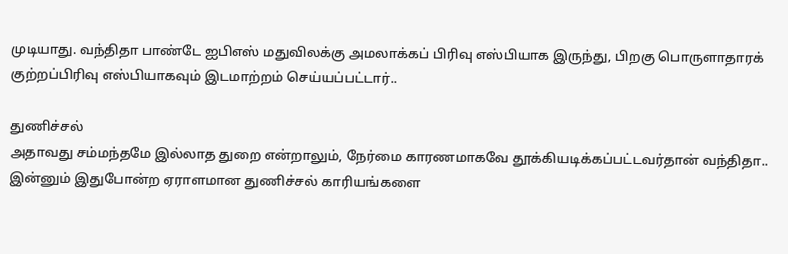முடியாது. வந்திதா பாண்டே ஐபிஎஸ் மதுவிலக்கு அமலாக்கப் பிரிவு எஸ்பியாக இருந்து, பிறகு பொருளாதாரக் குற்றப்பிரிவு எஸ்பியாகவும் இடமாற்றம் செய்யப்பட்டார்..

துணிச்சல்
அதாவது சம்மந்தமே இல்லாத துறை என்றாலும், நேர்மை காரணமாகவே தூக்கியடிக்கப்பட்டவர்தான் வந்திதா.. இன்னும் இதுபோன்ற ஏராளமான துணிச்சல் காரியங்களை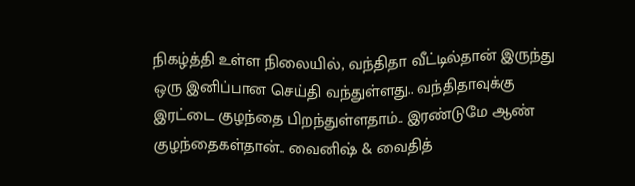நிகழ்த்தி உள்ள நிலையில், வந்திதா வீட்டில்தான் இருந்து ஒரு இனிப்பான செய்தி வந்துள்ளது.. வந்திதாவுக்கு இரட்டை குழந்தை பிறந்துள்ளதாம்.. இரண்டுமே ஆண் குழந்தைகள்தான்.. வைனிஷ் & வைதித்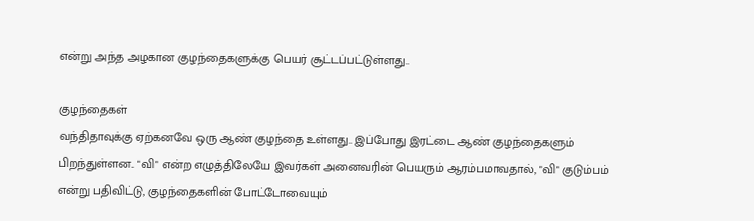என்று அந்த அழகான குழந்தைகளுக்கு பெயர் சூட்டப்பட்டுள்ளது..

குழந்தைகள்
வந்திதாவுக்கு ஏற்கனவே ஒரு ஆண் குழந்தை உள்ளது.. இப்போது இரட்டை ஆண் குழந்தைகளும் பிறந்துள்ளன.. "வி" என்ற எழுத்திலேயே இவர்கள் அனைவரின் பெயரும் ஆரம்பமாவதால், "வி" குடும்பம் என்று பதிவிட்டு, குழந்தைகளின் போட்டோவையும்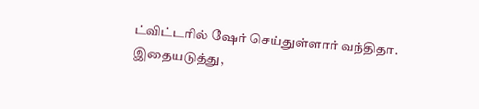ட்விட்டரில் ஷேர் செய்துள்ளார் வந்திதா. இதையடுத்து,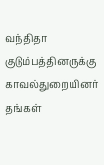வந்திதா குடும்பத்தினருக்கு காவல்துறையினர் தங்கள்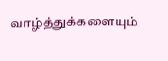வாழ்த்துக்களையும்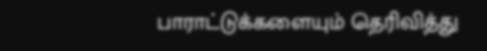பாராட்டுக்களையும் தெரிவித்து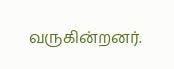வருகின்றனர்.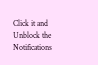Click it and Unblock the Notifications